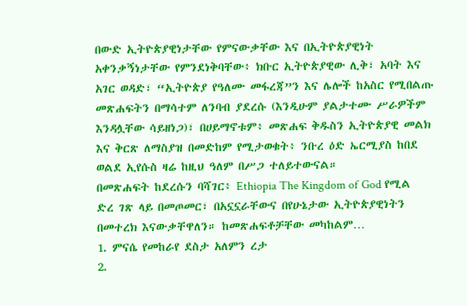በውድ ኢትዮጵያዊነታቸው የምናውቃቸው እና በኢትዮጵያዊነት አቀንቃኝነታቸው የምንደነቅባቸው፥ ክቡር ኢትዮጵያዊው ሊቅ፣ አባት እና አገር ወዳድ፣ “ኢትዮጵያ የዓለሙ መፋረጃ”ን እና ሌሎች ከአስር የሚበልጡ መጽሐፍትን በማሳተም ለንባብ ያደረሱ (እንዲሁም ያልታተሙ ሥራዎችም እንዳሏቸው ሳይዘነጋ)፣ በሀይማኖቱም፥ መጽሐፍ ቅዱስን ኢትዮጵያዊ መልክ እና ቅርጽ ለማስያዝ በመድከም የሚታወቁት፥ ንቡረ ዕድ ኤርሚያስ ከበደ ወልደ ኢየሱስ ዛሬ ከዚህ ዓለም በሥጋ ተለይተውናል።
በመጽሐፍት ከደረሱን ባሻገር፥ Ethiopia The Kingdom of God የሚል ድረ ገጽ ላይ በመጦመር፣ በአኗኗራቸውና በየሁኔታው ኢትዮጵያዊነትን በመተረክ እናውቃቸዋለን። ከመጽሐፍቶቻቸው መካከልም…
1. ምናሴ የመከራየ ደስታ አለምን ረታ
2.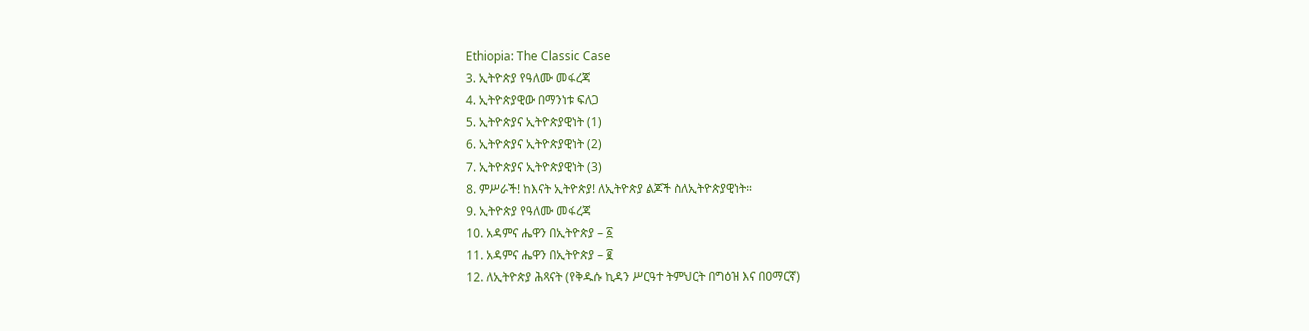Ethiopia: The Classic Case
3. ኢትዮጵያ የዓለሙ መፋረጃ
4. ኢትዮጵያዊው በማንነቱ ፍለጋ
5. ኢትዮጵያና ኢትዮጵያዊነት (1)
6. ኢትዮጵያና ኢትዮጵያዊነት (2)
7. ኢትዮጵያና ኢትዮጵያዊነት (3)
8. ምሥራች! ከእናት ኢትዮጵያ! ለኢትዮጵያ ልጆች ስለኢትዮጵያዊነት።
9. ኢትዮጵያ የዓለሙ መፋረጃ
10. አዳምና ሔዋን በኢትዮጵያ – ፩
11. አዳምና ሔዋን በኢትዮጵያ – ፪
12. ለኢትዮጵያ ሕጻናት (የቅዱሱ ኪዳን ሥርዓተ ትምህርት በግዕዝ እና በዐማርኛ)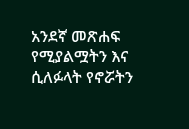አንደኛ መጽሐፍ
የሚያልሟትን እና ሲለፉላት የኖሯትን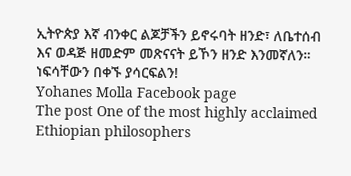ኢትዮጵያ እኛ ብንቀር ልጆቻችን ይኖሩባት ዘንድ፣ ለቤተሰብ እና ወዳጅ ዘመድም መጽናናት ይኾን ዘንድ እንመኛለን።
ነፍሳቸውን በቀኙ ያሳርፍልን!
Yohanes Molla Facebook page
The post One of the most highly acclaimed Ethiopian philosophers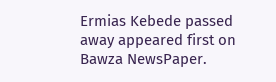Ermias Kebede passed away appeared first on Bawza NewsPaper.